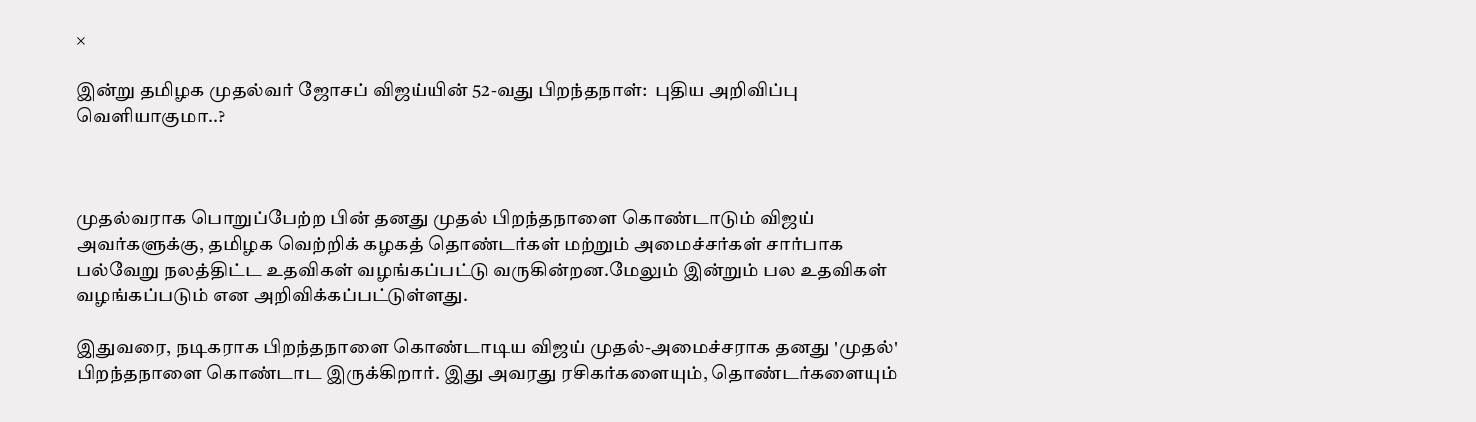×

இன்று தமிழக முதல்வர் ஜோசப் விஜய்யின் 52-வது பிறந்தநாள்:  புதிய அறிவிப்பு வெளியாகுமா..?



முதல்வராக பொறுப்பேற்ற பின் தனது முதல் பிறந்தநாளை கொண்டாடும் விஜய் அவர்களுக்கு, தமிழக வெற்றிக் கழகத் தொண்டர்கள் மற்றும் அமைச்சர்கள் சார்பாக பல்வேறு நலத்திட்ட உதவிகள் வழங்கப்பட்டு வருகின்றன.மேலும் இன்றும் பல உதவிகள் வழங்கப்படும் என அறிவிக்கப்பட்டுள்ளது.

இதுவரை, நடிகராக பிறந்தநாளை கொண்டாடிய விஜய் முதல்-அமைச்சராக தனது 'முதல்' பிறந்தநாளை கொண்டாட இருக்கிறார். இது அவரது ரசிகர்களையும், தொண்டர்களையும்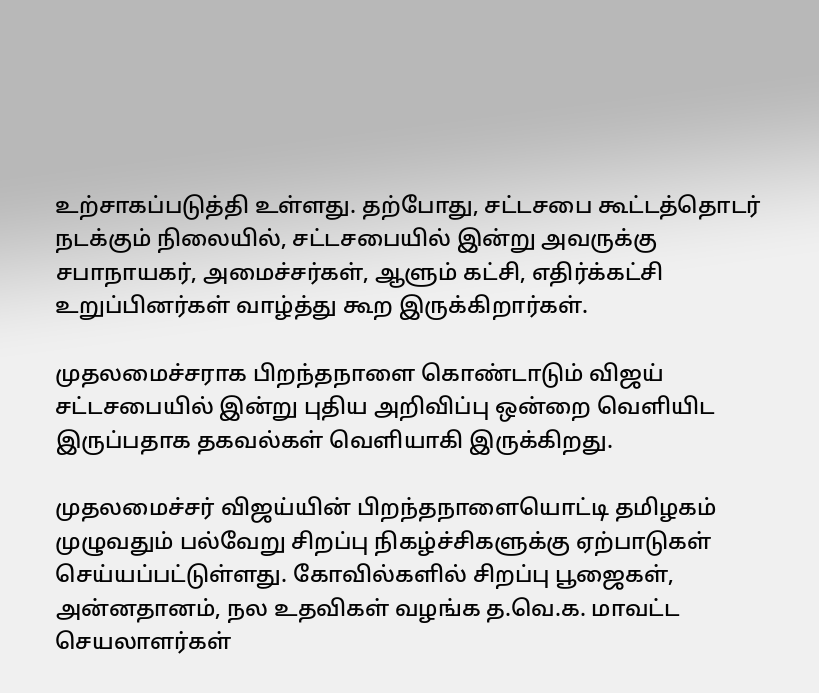உற்சாகப்படுத்தி உள்ளது. தற்போது, சட்டசபை கூட்டத்தொடர் நடக்கும் நிலையில், சட்டசபையில் இன்று அவருக்கு சபாநாயகர், அமைச்சர்கள், ஆளும் கட்சி, எதிர்க்கட்சி உறுப்பினர்கள் வாழ்த்து கூற இருக்கிறார்கள்.

முதலமைச்சராக பிறந்தநாளை கொண்டாடும் விஜய் சட்டசபையில் இன்று புதிய அறிவிப்பு ஒன்றை வெளியிட இருப்பதாக தகவல்கள் வெளியாகி இருக்கிறது.

முதலமைச்சர் விஜய்யின் பிறந்தநாளையொட்டி தமிழகம் முழுவதும் பல்வேறு சிறப்பு நிகழ்ச்சிகளுக்கு ஏற்பாடுகள் செய்யப்பட்டுள்ளது. கோவில்களில் சிறப்பு பூஜைகள், அன்னதானம், நல உதவிகள் வழங்க த.வெ.க. மாவட்ட செயலாளர்கள்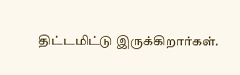திட்டமிட்டு இருக்கிறார்கள்.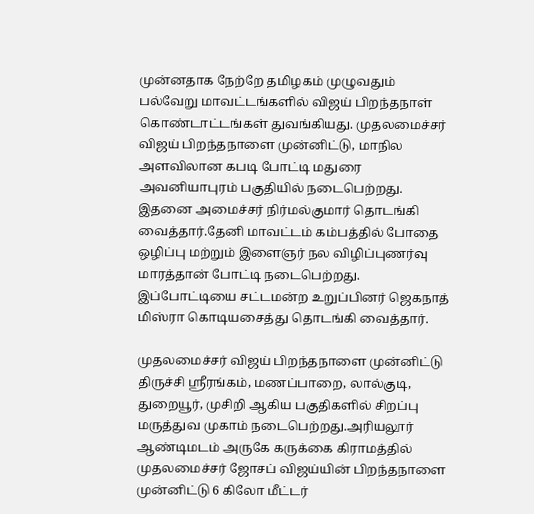முன்னதாக நேற்றே தமிழகம் முழுவதும் பல்வேறு மாவட்டங்களில் விஜய் பிறந்தநாள் கொண்டாட்டங்கள் துவங்கியது. முதலமைச்சர் விஜய் பிறந்தநாளை முன்னிட்டு, மாநில அளவிலான கபடி போட்டி மதுரை அவனியாபுரம் பகுதியில் நடைபெற்றது. இதனை அமைச்சர் நிர்மல்குமார் தொடங்கி வைத்தார்.தேனி மாவட்டம் கம்பத்தில் போதை ஒழிப்பு மற்றும் இளைஞர் நல விழிப்புணர்வு மாரத்தான் போட்டி நடைபெற்றது. இப்போட்டியை சட்டமன்ற உறுப்பினர் ஜெகநாத் மிஸ்ரா கொடியசைத்து தொடங்கி வைத்தார்.

முதலமைச்சர் விஜய் பிறந்தநாளை முன்னிட்டு திருச்சி ஸ்ரீரங்கம், மணப்பாறை, லால்குடி, துறையூர், முசிறி ஆகிய பகுதிகளில் சிறப்பு மருத்துவ முகாம் நடைபெற்றது.அரியலூர் ஆண்டிமடம் அருகே கருக்கை கிராமத்தில் முதலமைச்சர் ஜோசப் விஜய்யின் பிறந்தநாளை முன்னிட்டு 6 கிலோ மீட்டர்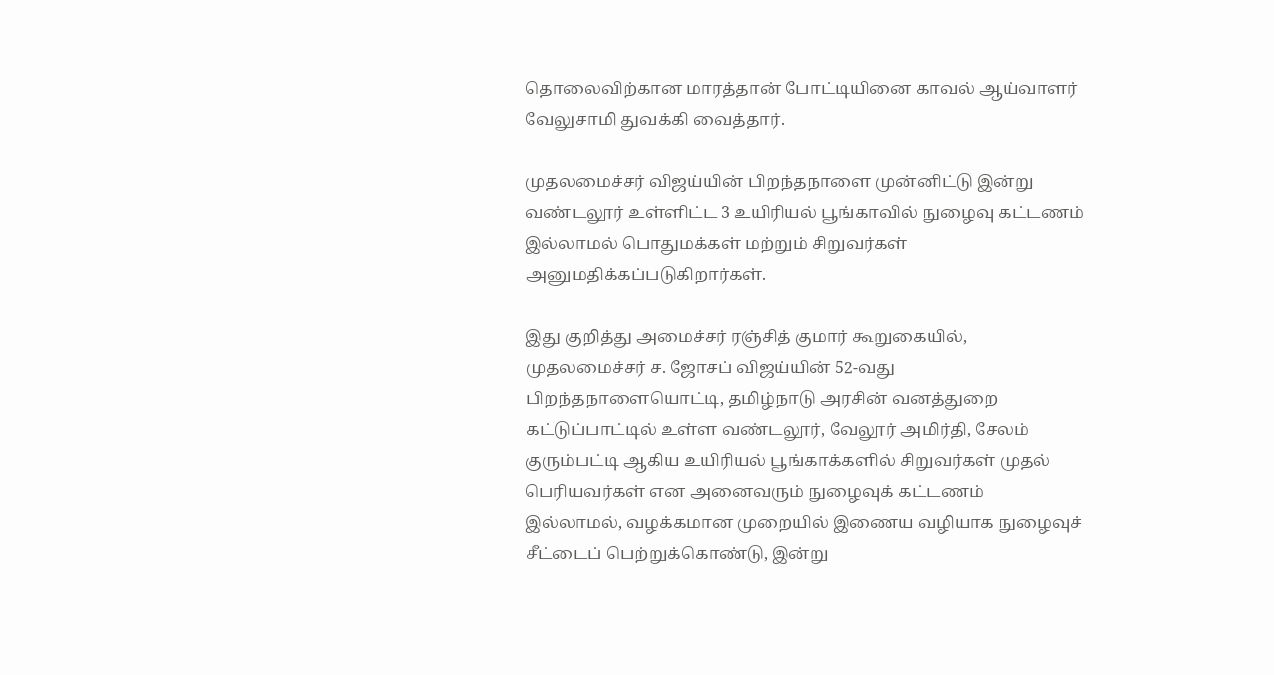தொலைவிற்கான மாரத்தான் போட்டியினை காவல் ஆய்வாளர் வேலுசாமி துவக்கி வைத்தார்.

முதலமைச்சர் விஜய்யின் பிறந்தநாளை முன்னிட்டு இன்று வண்டலூர் உள்ளிட்ட 3 உயிரியல் பூங்காவில் நுழைவு கட்டணம் இல்லாமல் பொதுமக்கள் மற்றும் சிறுவர்கள் அனுமதிக்கப்படுகிறார்கள்.

இது குறித்து அமைச்சர் ரஞ்சித் குமார் கூறுகையில், முதலமைச்சர் ச. ஜோசப் விஜய்யின் 52-வது பிறந்தநாளையொட்டி, தமிழ்நாடு அரசின் வனத்துறை கட்டுப்பாட்டில் உள்ள வண்டலூர், வேலூர் அமிர்தி, சேலம் குரும்பட்டி ஆகிய உயிரியல் பூங்காக்களில் சிறுவர்கள் முதல் பெரியவர்கள் என அனைவரும் நுழைவுக் கட்டணம் இல்லாமல், வழக்கமான முறையில் இணைய வழியாக நுழைவுச் சீட்டைப் பெற்றுக்கொண்டு, இன்று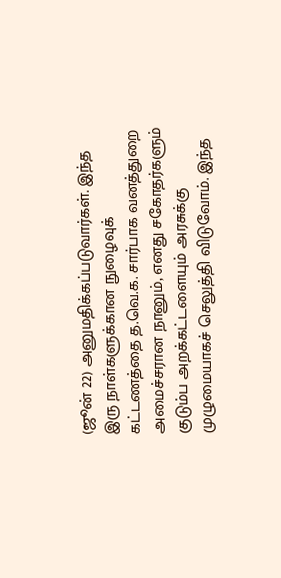(ஜூன் 22) அனுமதிக்கப்படுவார்கள். இந்த இரு நாள்களுக்கான நுழைவுக் கட்டணத்தை த.வெ.க. சார்பாக வனத்துறை அமைச்சரான நானும், எனது சகோதர்களும் குடும்ப அறக்கட்டளையும் அரசுக்கு முழுமையாகச் செலுத்தி விடுவோம். இந்த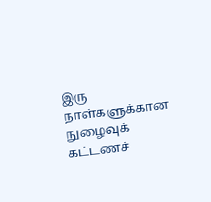இரு நாள்களுக்கான நுழைவுக் கட்டணச்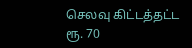செலவு கிட்டத்தட்ட ரூ. 70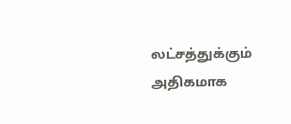லட்சத்துக்கும் அதிகமாக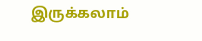இருக்கலாம்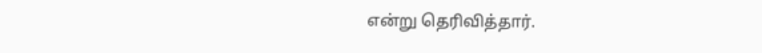என்று தெரிவித்தார்.